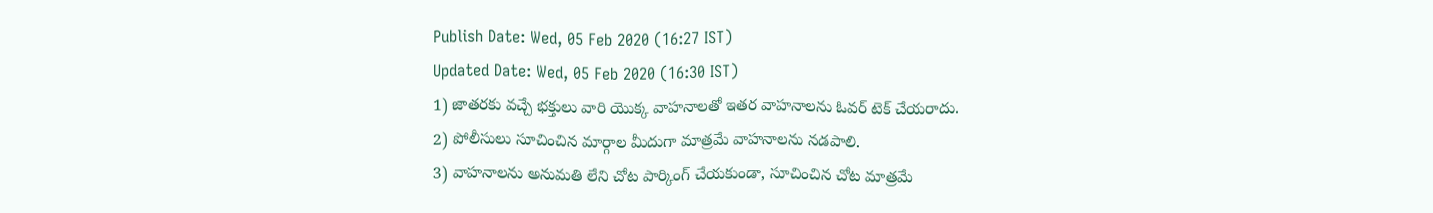Publish Date: Wed, 05 Feb 2020 (16:27 IST)
Updated Date: Wed, 05 Feb 2020 (16:30 IST)
1) జాతరకు వచ్చే భక్తులు వారి యొక్క వాహనాలతో ఇతర వాహనాలను ఓవర్ టెక్ చేయరాదు.
2) పోలీసులు సూచించిన మార్గాల మీదుగా మాత్రమే వాహనాలను నడపాలి.
3) వాహనాలను అనుమతి లేని చోట పార్కింగ్ చేయకుండా, సూచించిన చోట మాత్రమే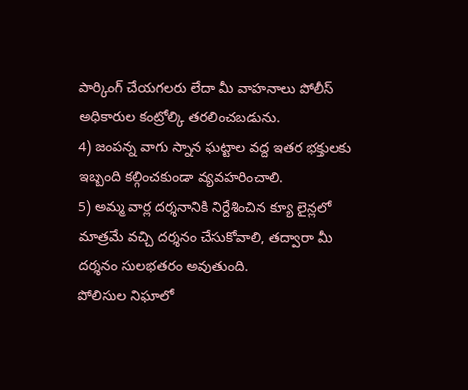పార్కింగ్ చేయగలరు లేదా మీ వాహనాలు పోలీస్ అధికారుల కంట్రోల్కి తరలించబడును.
4) జంపన్న వాగు స్నాన ఘట్టాల వద్ద ఇతర భక్తులకు ఇబ్బంది కల్గించకుండా వ్యవహరించాలి.
5) అమ్మ వార్ల దర్శనానికి నిర్దేశించిన క్యూ లైన్లలో మాత్రమే వచ్చి దర్శనం చేసుకోవాలి, తద్వారా మీ దర్శనం సులభతరం అవుతుంది.
పోలిసుల నిఘాలో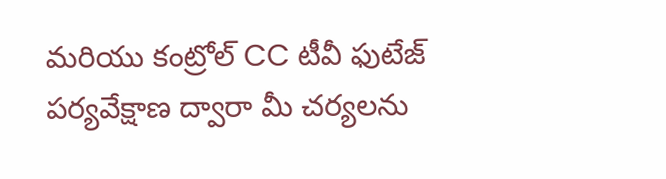మరియు కంట్రోల్ CC టీవీ ఫుటేజ్ పర్యవేక్షాణ ద్వారా మీ చర్యలను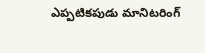ఎప్పటికపుడు మానిటరింగ్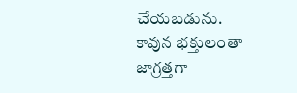చేయబడును. కావున భక్తులంతా జాగ్రత్తగా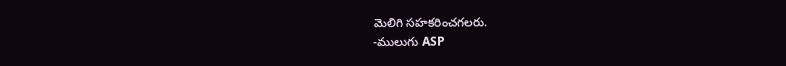మెలిగి సహకరించగలరు.
-ములుగు ASP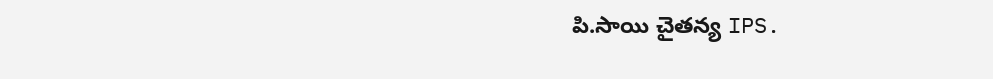పి.సాయి చైతన్య IPS.